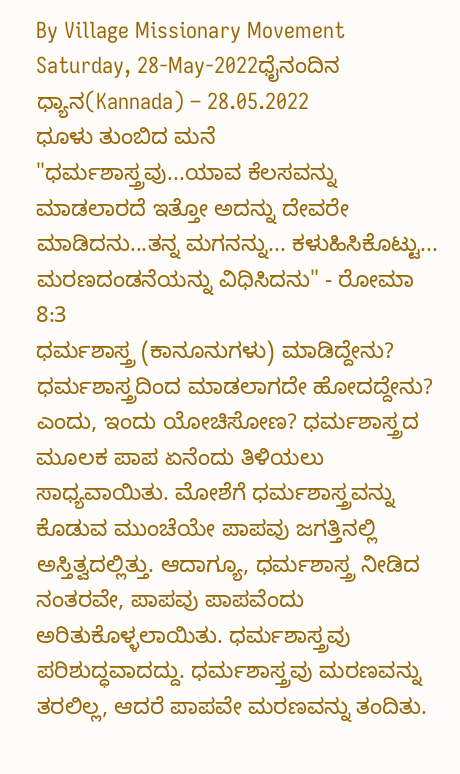By Village Missionary Movement
Saturday, 28-May-2022ಧೈನಂದಿನ ಧ್ಯಾನ(Kannada) – 28.05.2022
ಧೂಳು ತುಂಬಿದ ಮನೆ
"ಧರ್ಮಶಾಸ್ತ್ರವು...ಯಾವ ಕೆಲಸವನ್ನು ಮಾಡಲಾರದೆ ಇತ್ತೋ ಅದನ್ನು ದೇವರೇ ಮಾಡಿದನು...ತನ್ನ ಮಗನನ್ನು... ಕಳುಹಿಸಿಕೊಟ್ಟು... ಮರಣದಂಡನೆಯನ್ನು ವಿಧಿಸಿದನು" - ರೋಮಾ 8:3
ಧರ್ಮಶಾಸ್ತ್ರ (ಕಾನೂನುಗಳು) ಮಾಡಿದ್ದೇನು? ಧರ್ಮಶಾಸ್ತ್ರದಿಂದ ಮಾಡಲಾಗದೇ ಹೋದದ್ದೇನು? ಎಂದು, ಇಂದು ಯೋಚಿಸೋಣ? ಧರ್ಮಶಾಸ್ತ್ರದ ಮೂಲಕ ಪಾಪ ಏನೆಂದು ತಿಳಿಯಲು ಸಾಧ್ಯವಾಯಿತು. ಮೋಶೆಗೆ ಧರ್ಮಶಾಸ್ತ್ರವನ್ನು ಕೊಡುವ ಮುಂಚೆಯೇ ಪಾಪವು ಜಗತ್ತಿನಲ್ಲಿ ಅಸ್ತಿತ್ವದಲ್ಲಿತ್ತು. ಆದಾಗ್ಯೂ, ಧರ್ಮಶಾಸ್ತ್ರ ನೀಡಿದ ನಂತರವೇ, ಪಾಪವು ಪಾಪವೆಂದು ಅರಿತುಕೊಳ್ಳಲಾಯಿತು. ಧರ್ಮಶಾಸ್ತ್ರವು ಪರಿಶುದ್ಧವಾದದ್ದು. ಧರ್ಮಶಾಸ್ತ್ರವು ಮರಣವನ್ನು ತರಲಿಲ್ಲ, ಆದರೆ ಪಾಪವೇ ಮರಣವನ್ನು ತಂದಿತು.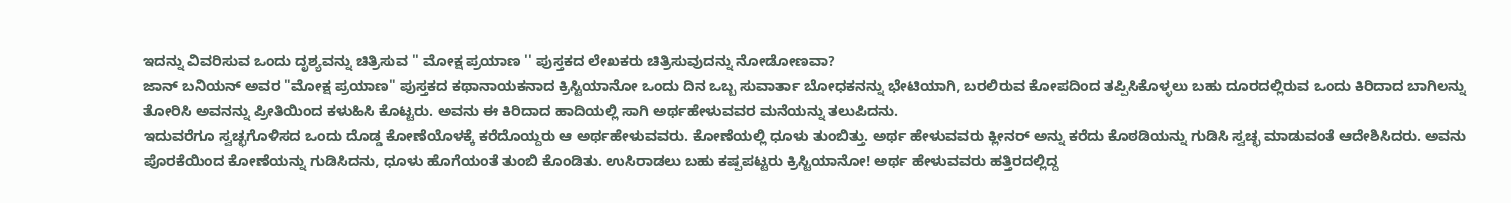ಇದನ್ನು ವಿವರಿಸುವ ಒಂದು ದೃಶ್ಯವನ್ನು ಚಿತ್ರಿಸುವ '' ಮೋಕ್ಷ ಪ್ರಯಾಣ '' ಪುಸ್ತಕದ ಲೇಖಕರು ಚಿತ್ರಿಸುವುದನ್ನು ನೋಡೋಣವಾ?
ಜಾನ್ ಬನಿಯನ್ ಅವರ "ಮೋಕ್ಷ ಪ್ರಯಾಣ" ಪುಸ್ತಕದ ಕಥಾನಾಯಕನಾದ ಕ್ರಿಸ್ಟಿಯಾನೋ ಒಂದು ದಿನ ಒಬ್ಬ ಸುವಾರ್ತಾ ಬೋಧಕನನ್ನು ಭೇಟಿಯಾಗಿ, ಬರಲಿರುವ ಕೋಪದಿಂದ ತಪ್ಪಿಸಿಕೊಳ್ಳಲು ಬಹು ದೂರದಲ್ಲಿರುವ ಒಂದು ಕಿರಿದಾದ ಬಾಗಿಲನ್ನು ತೋರಿಸಿ ಅವನನ್ನು ಪ್ರೀತಿಯಿಂದ ಕಳುಹಿಸಿ ಕೊಟ್ಟರು. ಅವನು ಈ ಕಿರಿದಾದ ಹಾದಿಯಲ್ಲಿ ಸಾಗಿ ಅರ್ಥಹೇಳುವವರ ಮನೆಯನ್ನು ತಲುಪಿದನು.
ಇದುವರೆಗೂ ಸ್ವಚ್ಛಗೊಳಿಸದ ಒಂದು ದೊಡ್ಡ ಕೋಣೆಯೊಳಕ್ಕೆ ಕರೆದೊಯ್ದರು ಆ ಅರ್ಥಹೇಳುವವರು. ಕೋಣೆಯಲ್ಲಿ ಧೂಳು ತುಂಬಿತ್ತು. ಅರ್ಥ ಹೇಳುವವರು ಕ್ಲೀನರ್ ಅನ್ನು ಕರೆದು ಕೊಠಡಿಯನ್ನು ಗುಡಿಸಿ ಸ್ವಚ್ಛ ಮಾಡುವಂತೆ ಆದೇಶಿಸಿದರು. ಅವನು ಪೊರಕೆಯಿಂದ ಕೋಣೆಯನ್ನು ಗುಡಿಸಿದನು, ಧೂಳು ಹೊಗೆಯಂತೆ ತುಂಬಿ ಕೊಂಡಿತು. ಉಸಿರಾಡಲು ಬಹು ಕಷ್ಪಪಟ್ಟರು ಕ್ರಿಸ್ಟಿಯಾನೋ! ಅರ್ಥ ಹೇಳುವವರು ಹತ್ತಿರದಲ್ಲಿದ್ದ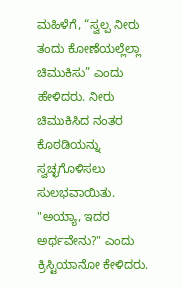ಮಹಿಳೆಗೆ, “ಸ್ವಲ್ಪ ನೀರು ತಂದು ಕೋಣೆಯಲ್ಲೆಲ್ಲಾ ಚಿಮುಕಿಸು” ಎಂದು ಹೇಳಿದರು. ನೀರು ಚಿಮುಕಿಸಿದ ನಂತರ ಕೊಠಡಿಯನ್ನು ಸ್ವಚ್ಛಗೊಳಿಸಲು ಸುಲಭವಾಯಿತು. "ಅಯ್ಯಾ, ಇದರ ಅರ್ಥವೇನು?" ಎಂದು ಕ್ರಿಸ್ಟಿಯಾನೋ ಕೇಳಿದರು.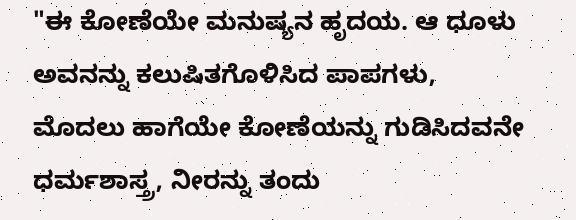"ಈ ಕೋಣೆಯೇ ಮನುಷ್ಯನ ಹೃದಯ. ಆ ಧೂಳು ಅವನನ್ನು ಕಲುಷಿತಗೊಳಿಸಿದ ಪಾಪಗಳು, ಮೊದಲು ಹಾಗೆಯೇ ಕೋಣೆಯನ್ನು ಗುಡಿಸಿದವನೇ ಧರ್ಮಶಾಸ್ತ್ರ, ನೀರನ್ನು ತಂದು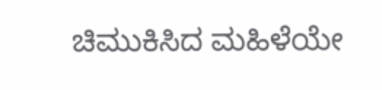ಚಿಮುಕಿಸಿದ ಮಹಿಳೆಯೇ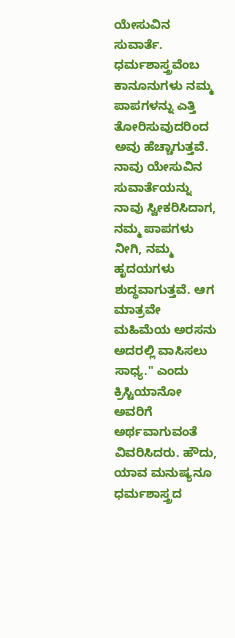ಯೇಸುವಿನ ಸುವಾರ್ತೆ. ಧರ್ಮಶಾಸ್ತ್ರವೆಂಬ ಕಾನೂನುಗಳು ನಮ್ಮ ಪಾಪಗಳನ್ನು ಎತ್ತಿ ತೋರಿಸುವುದರಿಂದ ಅವು ಹೆಚ್ಚಾಗುತ್ತವೆ. ನಾವು ಯೇಸುವಿನ ಸುವಾರ್ತೆಯನ್ನು ನಾವು ಸ್ವೀಕರಿಸಿದಾಗ, ನಮ್ಮ ಪಾಪಗಳು ನೀಗಿ, ನಮ್ಮ ಹೃದಯಗಳು ಶುದ್ಧವಾಗುತ್ತವೆ. ಆಗ ಮಾತ್ರವೇ ಮಹಿಮೆಯ ಅರಸನು ಅದರಲ್ಲಿ ವಾಸಿಸಲು ಸಾಧ್ಯ." ಎಂದು ಕ್ರಿಸ್ಟಿಯಾನೋ ಅವರಿಗೆ ಅರ್ಥವಾಗುವಂತೆ ವಿವರಿಸಿದರು. ಹೌದು, ಯಾವ ಮನುಷ್ಯನೂ ಧರ್ಮಶಾಸ್ತ್ರದ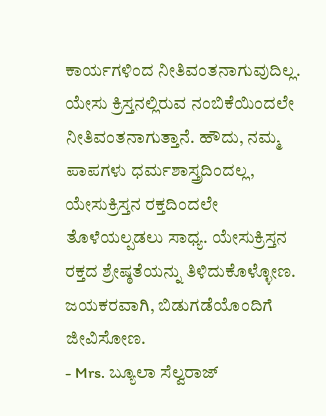ಕಾರ್ಯಗಳಿಂದ ನೀತಿವಂತನಾಗುವುದಿಲ್ಲ. ಯೇಸು ಕ್ರಿಸ್ತನಲ್ಲಿರುವ ನಂಬಿಕೆಯಿಂದಲೇ ನೀತಿವಂತನಾಗುತ್ತಾನೆ. ಹೌದು, ನಮ್ಮ ಪಾಪಗಳು ಧರ್ಮಶಾಸ್ತ್ರದಿಂದಲ್ಲ, ಯೇಸುಕ್ರಿಸ್ತನ ರಕ್ತದಿಂದಲೇ ತೊಳೆಯಲ್ಪಡಲು ಸಾಧ್ಯ. ಯೇಸುಕ್ರಿಸ್ತನ ರಕ್ತದ ಶ್ರೇಷ್ಠತೆಯನ್ನು ತಿಳಿದುಕೊಳ್ಳೋಣ. ಜಯಕರವಾಗಿ, ಬಿಡುಗಡೆಯೊಂದಿಗೆ ಜೀವಿಸೋಣ.
- Mrs. ಬ್ಯೂಲಾ ಸೆಲ್ವರಾಜ್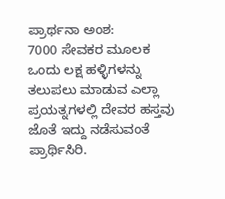ಪ್ರಾರ್ಥನಾ ಅಂಶ:
7000 ಸೇವಕರ ಮೂಲಕ ಒಂದು ಲಕ್ಷ ಹಳ್ಳಿಗಳನ್ನು ತಲುಪಲು ಮಾಡುವ ಎಲ್ಲಾ ಪ್ರಯತ್ನಗಳಲ್ಲಿ ದೇವರ ಹಸ್ತವು ಜೊತೆ ಇದ್ದು ನಡೆಸುವಂತೆ ಪ್ರಾರ್ಥಿಸಿರಿ.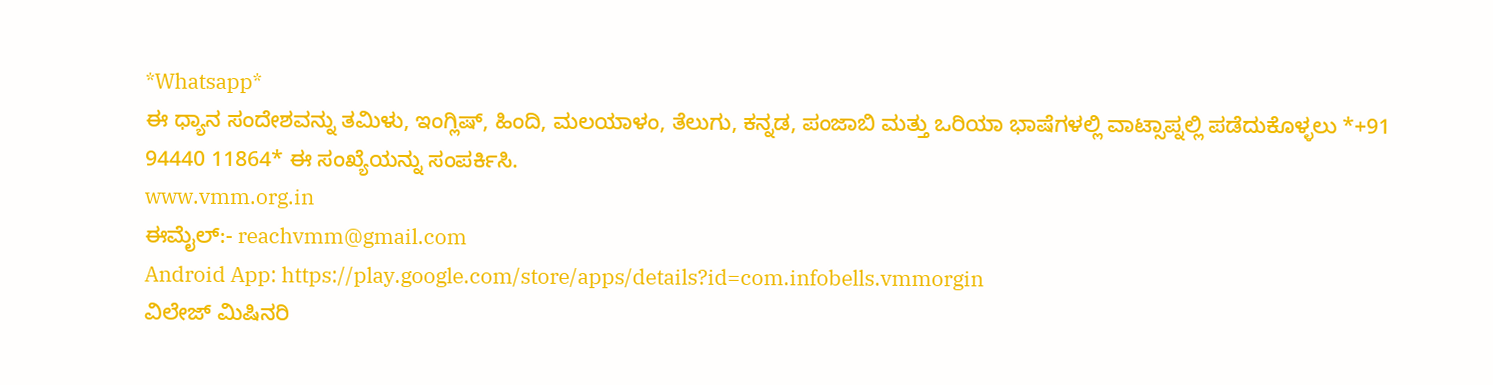*Whatsapp*
ಈ ಧ್ಯಾನ ಸಂದೇಶವನ್ನು ತಮಿಳು, ಇಂಗ್ಲಿಷ್, ಹಿಂದಿ, ಮಲಯಾಳಂ, ತೆಲುಗು, ಕನ್ನಡ, ಪಂಜಾಬಿ ಮತ್ತು ಒರಿಯಾ ಭಾಷೆಗಳಲ್ಲಿ ವಾಟ್ಸಾಪ್ನಲ್ಲಿ ಪಡೆದುಕೊಳ್ಳಲು *+91 94440 11864* ಈ ಸಂಖ್ಯೆಯನ್ನು ಸಂಪರ್ಕಿಸಿ.
www.vmm.org.in
ಈಮೈಲ್:- reachvmm@gmail.com
Android App: https://play.google.com/store/apps/details?id=com.infobells.vmmorgin
ವಿಲೇಜ್ ಮಿಷಿನರಿ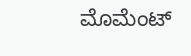ಮೊಮೆಂಟ್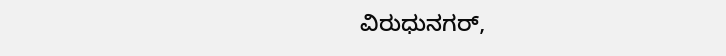ವಿರುಧುನಗರ್,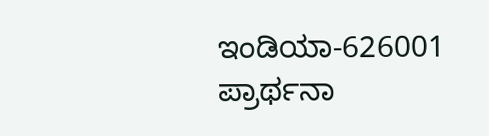ಇಂಡಿಯಾ-626001
ಪ್ರಾರ್ಥನಾ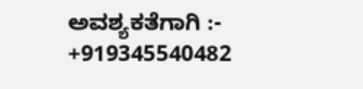ಅವಶ್ಯಕತೆಗಾಗಿ :- +919345540482